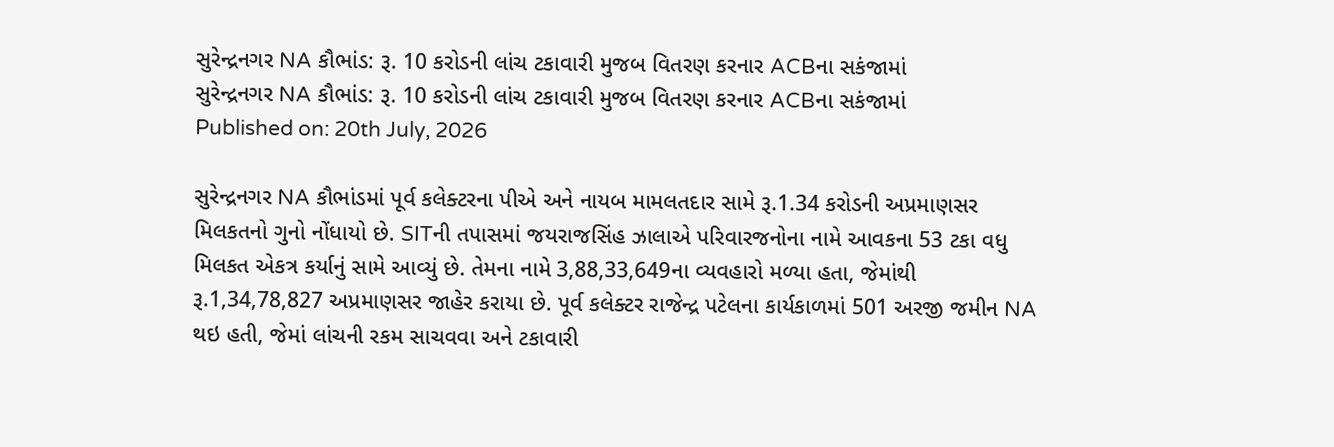સુરેન્દ્રનગર NA કૌભાંડ: રૂ. 10 કરોડની લાંચ ટકાવારી મુજબ વિતરણ કરનાર ACBના સકંજામાં
સુરેન્દ્રનગર NA કૌભાંડ: રૂ. 10 કરોડની લાંચ ટકાવારી મુજબ વિતરણ કરનાર ACBના સકંજામાં
Published on: 20th July, 2026

સુરેન્દ્રનગર NA કૌભાંડમાં પૂર્વ કલેક્ટરના પીએ અને નાયબ મામલતદાર સામે રૂ.1.34 કરોડની અપ્રમાણસર મિલકતનો ગુનો નોંધાયો છે. SITની તપાસમાં જયરાજસિંહ ઝાલાએ પરિવારજનોના નામે આવકના 53 ટકા વધુ મિલકત એકત્ર કર્યાનું સામે આવ્યું છે. તેમના નામે 3,88,33,649ના વ્યવહારો મળ્યા હતા, જેમાંથી રૂ.1,34,78,827 અપ્રમાણસર જાહેર કરાયા છે. પૂર્વ કલેક્ટર રાજેન્દ્ર પટેલના કાર્યકાળમાં 501 અરજી જમીન NA થઇ હતી, જેમાં લાંચની રકમ સાચવવા અને ટકાવારી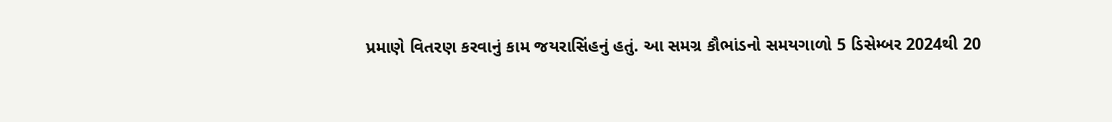પ્રમાણે વિતરણ કરવાનું કામ જયરાસિંહનું હતું. આ સમગ્ર કૌભાંડનો સમયગાળો 5 ડિસેમ્બર 2024થી 20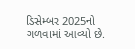ડિસેમ્બર 2025નો ગળવામાં આવ્યો છે.